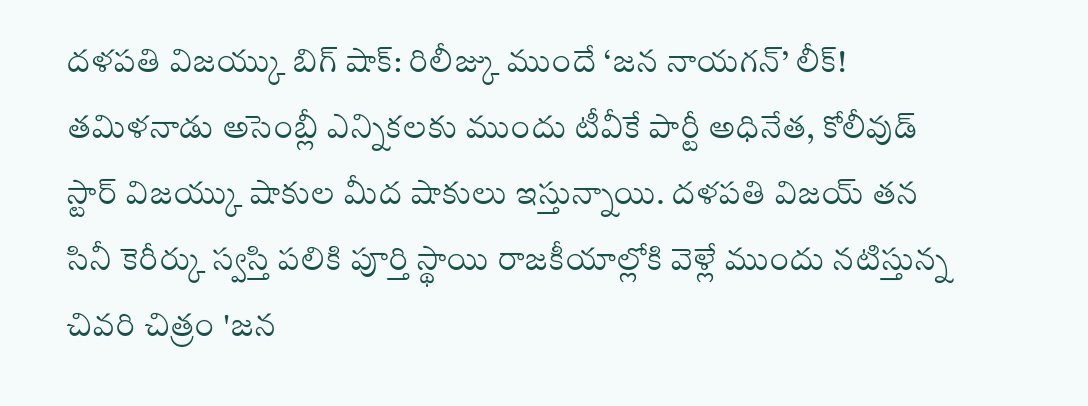దళపతి విజయ్కు బిగ్ షాక్: రిలీజ్కు ముందే ‘జన నాయగన్’ లీక్!
తమిళనాడు అసెంబ్లీ ఎన్నికలకు ముందు టీవీకే పార్టీ అధినేత, కోలీవుడ్ స్టార్ విజయ్కు షాకుల మీద షాకులు ఇస్తున్నాయి. దళపతి విజయ్ తన సినీ కెరీర్కు స్వస్తి పలికి పూర్తి స్థాయి రాజకీయాల్లోకి వెళ్లే ముందు నటిస్తున్న చివరి చిత్రం 'జన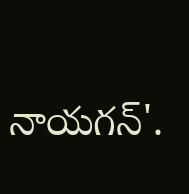నాయగన్'.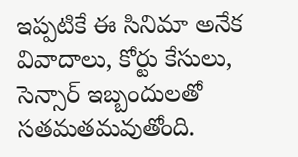ఇప్పటికే ఈ సినిమా అనేక వివాదాలు, కోర్టు కేసులు, సెన్సార్ ఇబ్బందులతో సతమతమవుతోంది.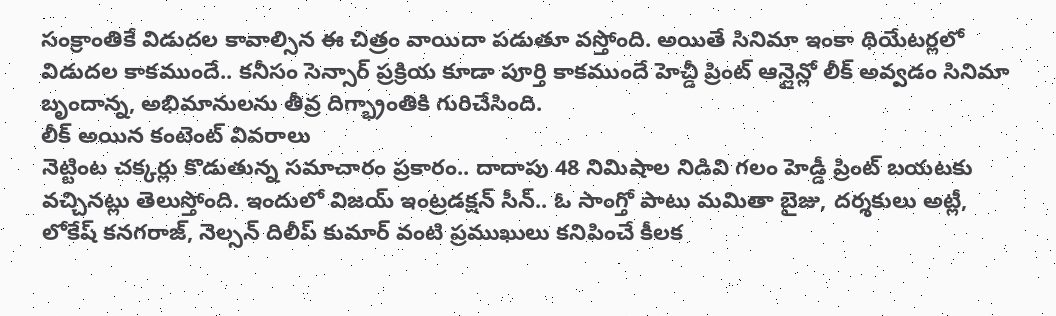సంక్రాంతికే విడుదల కావాల్సిన ఈ చిత్రం వాయిదా పడుతూ వస్తోంది. అయితే సినిమా ఇంకా థియేటర్లలో విడుదల కాకముందే.. కనీసం సెన్సార్ ప్రక్రియ కూడా పూర్తి కాకముందే హెచ్డీ ప్రింట్ ఆన్లైన్లో లీక్ అవ్వడం సినిమా బృందాన్న, అభిమానులను తీవ్ర దిగ్భ్రాంతికి గురిచేసింది.
లీక్ అయిన కంటెంట్ వివరాలు
నెట్టింట చక్కర్లు కొడుతున్న సమాచారం ప్రకారం.. దాదాపు 48 నిమిషాల నిడివి గలం హెడ్డీ ప్రింట్ బయటకు వచ్చినట్లు తెలుస్తోంది. ఇందులో విజయ్ ఇంట్రడక్షన్ సీన్.. ఓ సాంగ్తో పాటు మమితా బైజు, దర్శకులు అట్లీ, లోకేష్ కనగరాజ్, నెల్సన్ దిలీప్ కుమార్ వంటి ప్రముఖులు కనిపించే కీలక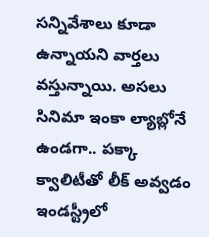సన్నివేశాలు కూడా ఉన్నాయని వార్తలు వస్తున్నాయి. అసలు సినిమా ఇంకా ల్యాబ్లోనే ఉండగా.. పక్కా క్వాలిటీతో లీక్ అవ్వడం ఇండస్ట్రీలో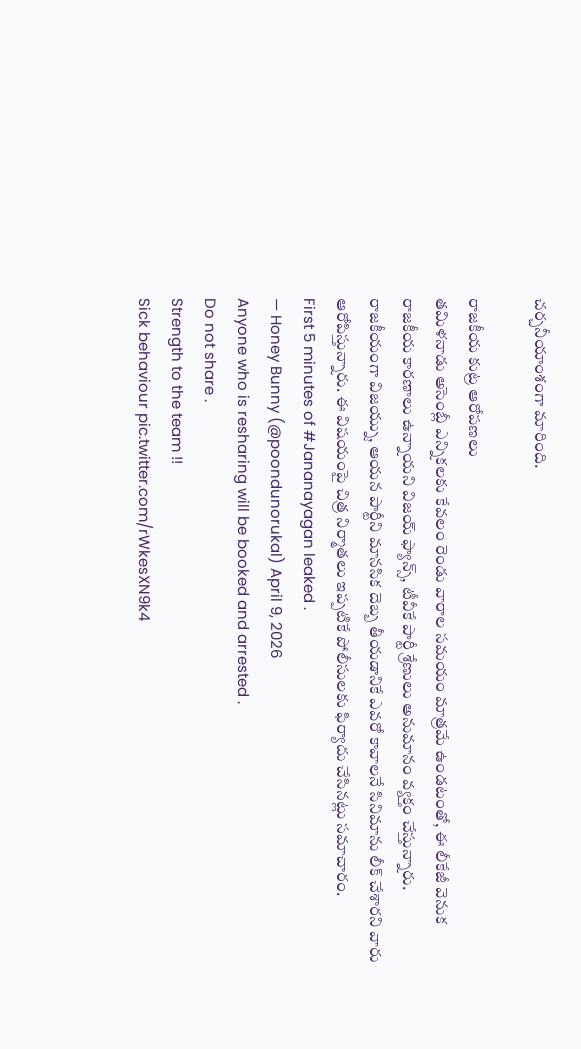చర్చనీయాంశంగా మారింది.

రాజకీయ కుట్ర ఆరోపణలు
తమిళనాడు అసెంబ్లీ ఎన్నికలకు కేవలం రెండు వారాల సమయం మాత్రమే ఉండటంతో, ఈ లీకేజీ వెనుక రాజకీయ కారణాలు ఉన్నాయని విజయ్ ఫ్యాన్స్, టీవీకే పార్టీ శ్రేణులు అనుమానం వ్యక్తం చేస్తున్నారు. రాజకీయంగా విజయ్ను, ఆయన పార్టీని మానసిక దెబ్బ తీయడానికే ఎవరో కావాలనే సినిమాను లీక్ చేశారని వారు ఆరోపిస్తున్నారు. ఈ విషయంపై చిత్ర నిర్మాతలు ఇప్పటికే పోలీసులకు ఫిర్యాదు చేసినట్లు సమాచారం.
First 5 minutes of #Jananayagan leaked .
— Honey Bunny (@poondunorukal) April 9, 2026
Anyone who is resharing will be booked and arrested .
Do not share .
Strength to the team !!
Sick behaviour pic.twitter.com/rWkesXN9k4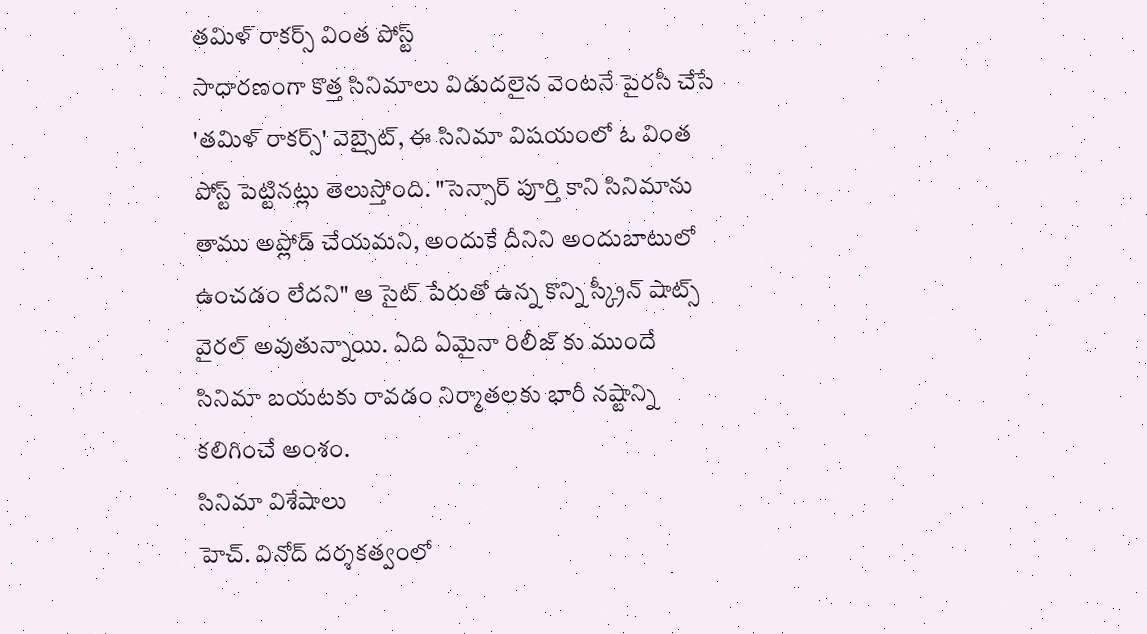తమిళ్ రాకర్స్ వింత పోస్ట్
సాధారణంగా కొత్త సినిమాలు విడుదలైన వెంటనే పైరసీ చేసే 'తమిళ్ రాకర్స్' వెబ్సైట్, ఈ సినిమా విషయంలో ఓ వింత పోస్ట్ పెట్టినట్లు తెలుస్తోంది. "సెన్సార్ పూర్తి కాని సినిమాను తాము అప్లోడ్ చేయమని, అందుకే దీనిని అందుబాటులో ఉంచడం లేదని" ఆ సైట్ పేరుతో ఉన్న కొన్ని స్క్రీన్ షాట్స్ వైరల్ అవుతున్నాయి. ఏది ఏమైనా రిలీజ్ కు ముందే సినిమా బయటకు రావడం నిర్మాతలకు భారీ నష్టాన్ని కలిగించే అంశం.
సినిమా విశేషాలు
హెచ్. వినోద్ దర్శకత్వంలో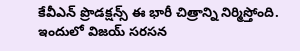కేవీఎన్ ప్రొడక్షన్స్ ఈ భారీ చిత్రాన్ని నిర్మిస్తోంది. ఇందులో విజయ్ సరసన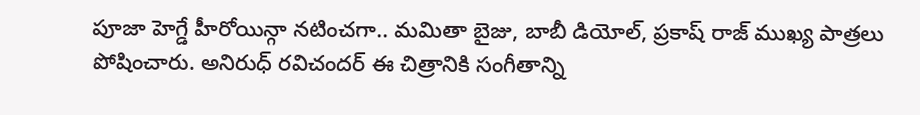పూజా హెగ్డే హీరోయిన్గా నటించగా.. మమితా బైజు, బాబీ డియోల్, ప్రకాష్ రాజ్ ముఖ్య పాత్రలు పోషించారు. అనిరుధ్ రవిచందర్ ఈ చిత్రానికి సంగీతాన్ని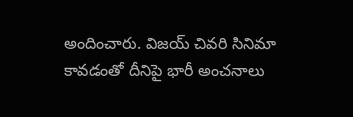అందించారు. విజయ్ చివరి సినిమా కావడంతో దీనిపై భారీ అంచనాలు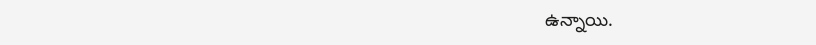ఉన్నాయి.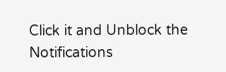Click it and Unblock the Notifications